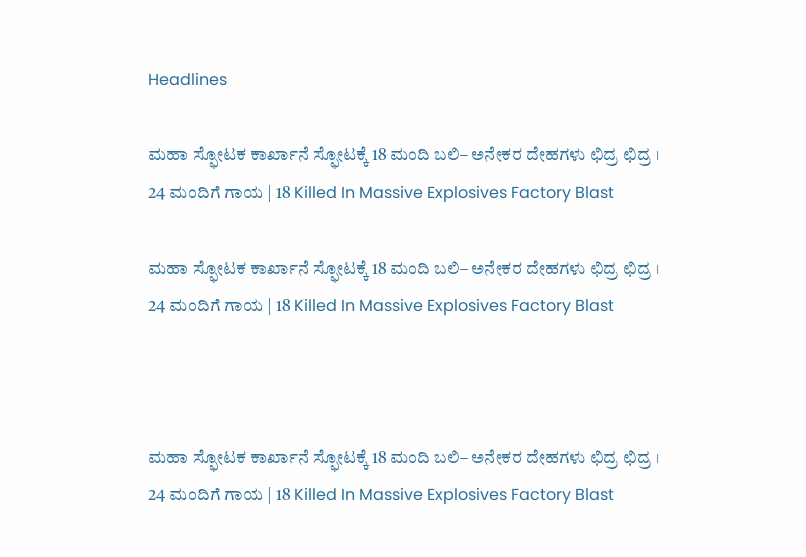Headlines

ಮಹಾ ಸ್ಫೋಟಕ ಕಾರ್ಖಾನೆ ಸ್ಫೋಟಕ್ಕೆ 18 ಮಂದಿ ಬಲಿ– ಅನೇಕರ ದೇಹಗಳು ಛಿದ್ರ ಛಿದ್ರ । 24 ಮಂದಿಗೆ ಗಾಯ | 18 Killed In Massive Explosives Factory Blast

ಮಹಾ ಸ್ಫೋಟಕ ಕಾರ್ಖಾನೆ ಸ್ಫೋಟಕ್ಕೆ 18 ಮಂದಿ ಬಲಿ– ಅನೇಕರ ದೇಹಗಳು ಛಿದ್ರ ಛಿದ್ರ । 24 ಮಂದಿಗೆ ಗಾಯ | 18 Killed In Massive Explosives Factory Blast



ಮಹಾ ಸ್ಫೋಟಕ ಕಾರ್ಖಾನೆ ಸ್ಫೋಟಕ್ಕೆ 18 ಮಂದಿ ಬಲಿ– ಅನೇಕರ ದೇಹಗಳು ಛಿದ್ರ ಛಿದ್ರ । 24 ಮಂದಿಗೆ ಗಾಯ | 18 Killed In Massive Explosives Factory Blast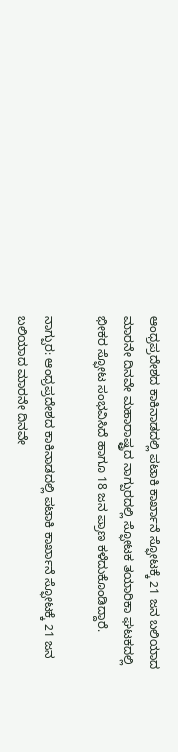ಆಂಧ್ರಪ್ರದೇಶದ ಕಾಕಿನಾಡದಲ್ಲಿ ಪಟಾಕಿ ಕಾರ್ಖಾನೆ ಸ್ಫೋಟಕ್ಕೆ 21 ಜನ ಬಲಿಯಾದ ಮಾರನೇ ದಿನವೇ ಮಹಾರಾಷ್ಟ್ರದ ನಾಗ್ಪುರದಲ್ಲಿ ಸ್ಫೋಟಕ ತಯಾರಿಕಾ ಘಟಕದಲ್ಲಿ ಭೀಕರ ಸ್ಫೋಟ ಸಂಭವಿಸಿದೆ ಹಾಗೂ 18 ಜನ ಪ್ರಾಣ ಕಳೆದುಕೊಂಡಿದ್ದಾರೆ.

ನಾಗ್ಪುರ: ಆಂಧ್ರಪ್ರದೇಶದ ಕಾಕಿನಾಡದಲ್ಲಿ ಪಟಾಕಿ ಕಾರ್ಖಾನೆ ಸ್ಫೋಟಕ್ಕೆ 21 ಜನ ಬಲಿಯಾದ ಮಾರನೇ ದಿನವೇ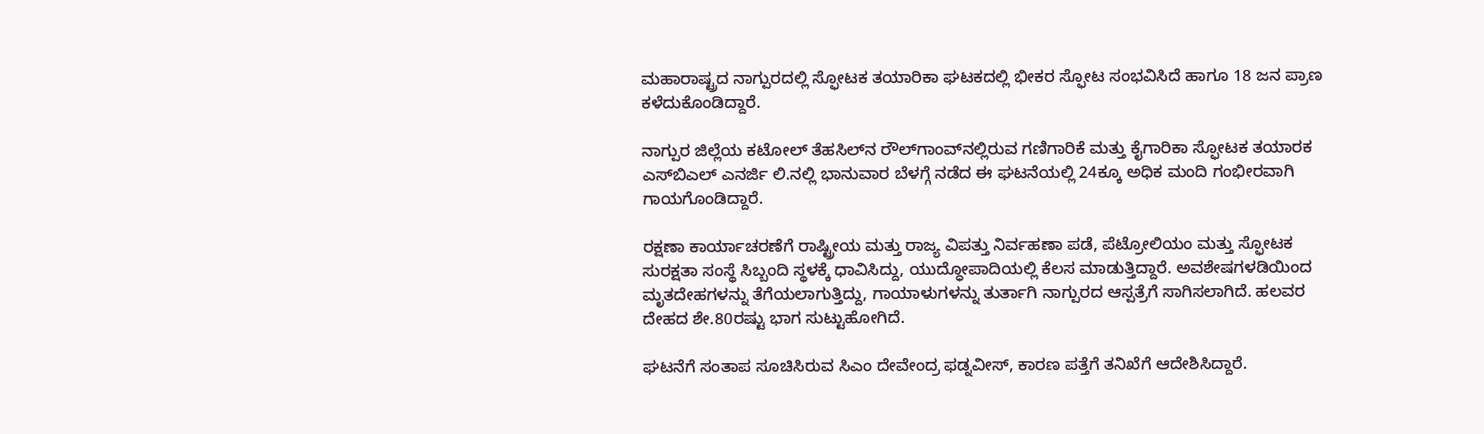ಮಹಾರಾಷ್ಟ್ರದ ನಾಗ್ಪುರದಲ್ಲಿ ಸ್ಫೋಟಕ ತಯಾರಿಕಾ ಘಟಕದಲ್ಲಿ ಭೀಕರ ಸ್ಫೋಟ ಸಂಭವಿಸಿದೆ ಹಾಗೂ 18 ಜನ ಪ್ರಾಣ ಕಳೆದುಕೊಂಡಿದ್ದಾರೆ.

ನಾಗ್ಪುರ ಜಿಲ್ಲೆಯ ಕಟೋಲ್ ತೆಹಸಿಲ್‌ನ ರೌಲ್‌ಗಾಂವ್‌ನಲ್ಲಿರುವ ಗಣಿಗಾರಿಕೆ ಮತ್ತು ಕೈಗಾರಿಕಾ ಸ್ಫೋಟಕ ತಯಾರಕ ಎಸ್‌ಬಿಎಲ್‌ ಎನರ್ಜಿ ಲಿ.ನಲ್ಲಿ ಭಾನುವಾರ ಬೆಳಗ್ಗೆ ನಡೆದ ಈ ಘಟನೆಯಲ್ಲಿ 24ಕ್ಕೂ ಅಧಿಕ ಮಂದಿ ಗಂಭೀರವಾಗಿ ಗಾಯಗೊಂಡಿದ್ದಾರೆ.

ರಕ್ಷಣಾ ಕಾರ್ಯಾಚರಣೆಗೆ ರಾಷ್ಟ್ರೀಯ ಮತ್ತು ರಾಜ್ಯ ವಿಪತ್ತು ನಿರ್ವಹಣಾ ಪಡೆ, ಪೆಟ್ರೋಲಿಯಂ ಮತ್ತು ಸ್ಫೋಟಕ ಸುರಕ್ಷತಾ ಸಂಸ್ಥೆ ಸಿಬ್ಬಂದಿ ಸ್ಥಳಕ್ಕೆ ಧಾವಿಸಿದ್ದು, ಯುದ್ಧೋಪಾದಿಯಲ್ಲಿ ಕೆಲಸ ಮಾಡುತ್ತಿದ್ದಾರೆ. ಅವಶೇಷಗಳಡಿಯಿಂದ ಮೃತದೇಹಗಳನ್ನು ತೆಗೆಯಲಾಗುತ್ತಿದ್ದು, ಗಾಯಾಳುಗಳನ್ನು ತುರ್ತಾಗಿ ನಾಗ್ಪುರದ ಆಸ್ಪತ್ರೆಗೆ ಸಾಗಿಸಲಾಗಿದೆ. ಹಲವರ ದೇಹದ ಶೇ.80ರಷ್ಟು ಭಾಗ ಸುಟ್ಟುಹೋಗಿದೆ.

ಘಟನೆಗೆ ಸಂತಾಪ ಸೂಚಿಸಿರುವ ಸಿಎಂ ದೇವೇಂದ್ರ ಫಡ್ನವೀಸ್‌, ಕಾರಣ ಪತ್ತೆಗೆ ತನಿಖೆಗೆ ಆದೇಶಿಸಿದ್ದಾರೆ.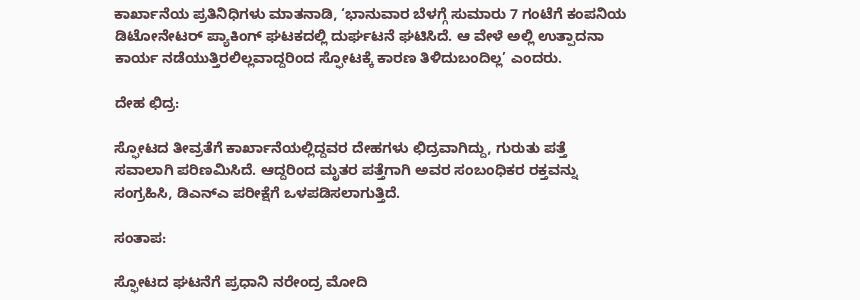ಕಾರ್ಖಾನೆಯ ಪ್ರತಿನಿಧಿಗಳು ಮಾತನಾಡಿ, ‘ಭಾನುವಾರ ಬೆಳಗ್ಗೆ ಸುಮಾರು 7 ಗಂಟೆಗೆ ಕಂಪನಿಯ ಡಿಟೋನೇಟರ್ ಪ್ಯಾಕಿಂಗ್ ಘಟಕದಲ್ಲಿ ದುರ್ಘಟನೆ ಘಟಿಸಿದೆ. ಆ ವೇಳೆ ಅಲ್ಲಿ ಉತ್ಪಾದನಾ ಕಾರ್ಯ ನಡೆಯುತ್ತಿರಲಿಲ್ಲವಾದ್ದರಿಂದ ಸ್ಫೋಟಕ್ಕೆ ಕಾರಣ ತಿಳಿದುಬಂದಿಲ್ಲ’ ಎಂದರು.

ದೇಹ ಛಿದ್ರ:

ಸ್ಫೋಟದ ತೀವ್ರತೆಗೆ ಕಾರ್ಖಾನೆಯಲ್ಲಿದ್ದವರ ದೇಹಗಳು ಛಿದ್ರವಾಗಿದ್ದು, ಗುರುತು ಪತ್ತೆ ಸವಾಲಾಗಿ ಪರಿಣಮಿಸಿದೆ. ಆದ್ದರಿಂದ ಮೃತರ ಪತ್ತೆಗಾಗಿ ಅವರ ಸಂಬಂಧಿಕರ ರಕ್ತವನ್ನು ಸಂಗ್ರಹಿಸಿ, ಡಿಎನ್‌ಎ ಪರೀಕ್ಷೆಗೆ ಒಳಪಡಿಸಲಾಗುತ್ತಿದೆ.

ಸಂತಾಪ:

ಸ್ಫೋಟದ ಘಟನೆಗೆ ಪ್ರಧಾನಿ ನರೇಂದ್ರ ಮೋದಿ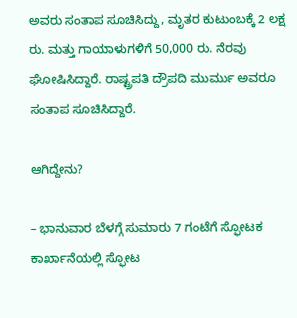ಅವರು ಸಂತಾಪ ಸೂಚಿಸಿದ್ದು, ಮೃತರ ಕುಟುಂಬಕ್ಕೆ 2 ಲಕ್ಷ ರು. ಮತ್ತು ಗಾಯಾಳುಗಳಿಗೆ 50,000 ರು. ನೆರವು ಘೋಷಿಸಿದ್ದಾರೆ. ರಾಷ್ಟ್ರಪತಿ ದ್ರೌಪದಿ ಮುರ್ಮು ಅವರೂ ಸಂತಾಪ ಸೂಚಿಸಿದ್ದಾರೆ.

ಆಗಿದ್ದೇನು?

– ಭಾನುವಾರ ಬೆಳಗ್ಗೆ ಸುಮಾರು 7 ಗಂಟೆಗೆ ಸ್ಫೋಟಕ ಕಾರ್ಖಾನೆಯಲ್ಲಿ ಸ್ಫೋಟ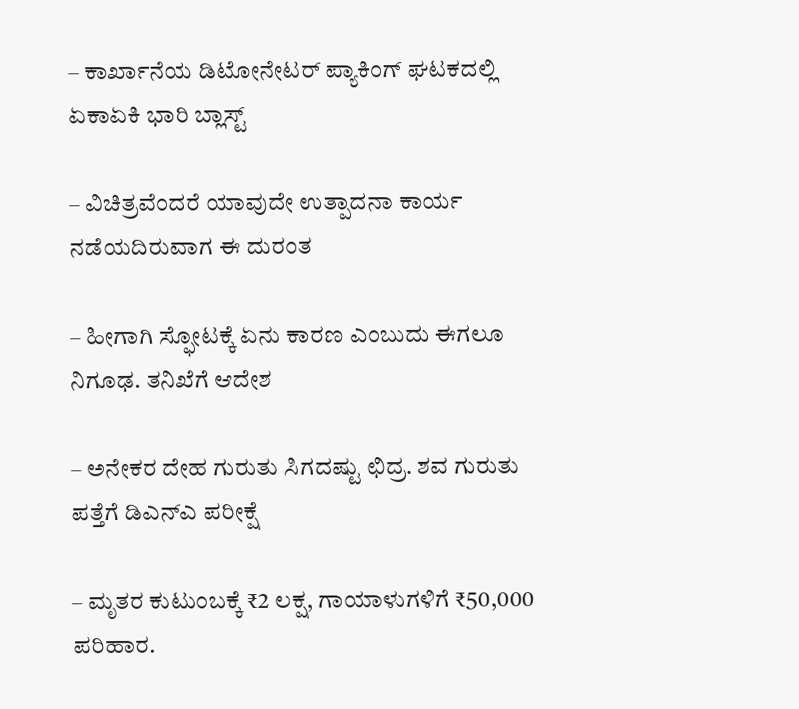– ಕಾರ್ಖಾನೆಯ ಡಿಟೋನೇಟರ್ ಪ್ಯಾಕಿಂಗ್ ಘಟಕದಲ್ಲಿ ಏಕಾಏಕಿ ಭಾರಿ ಬ್ಲಾಸ್ಟ್‌

– ವಿಚಿತ್ರವೆಂದರೆ ಯಾವುದೇ ಉತ್ಪಾದನಾ ಕಾರ್ಯ ನಡೆಯದಿರುವಾಗ ಈ ದುರಂತ

– ಹೀಗಾಗಿ ಸ್ಫೋಟಕ್ಕೆ ಏನು ಕಾರಣ ಎಂಬುದು ಈಗಲೂ ನಿಗೂಢ. ತನಿಖೆಗೆ ಆದೇಶ

– ಅನೇಕರ ದೇಹ ಗುರುತು ಸಿಗದಷ್ಟು ಛಿದ್ರ. ಶವ ಗುರುತು ಪತ್ತೆಗೆ ಡಿಎನ್‌ಎ ಪರೀಕ್ಷೆ

– ಮೃತರ ಕುಟುಂಬಕ್ಕೆ ₹2 ಲಕ್ಷ, ಗಾಯಾಳುಗಳಿಗೆ ₹50,000 ಪರಿಹಾರ.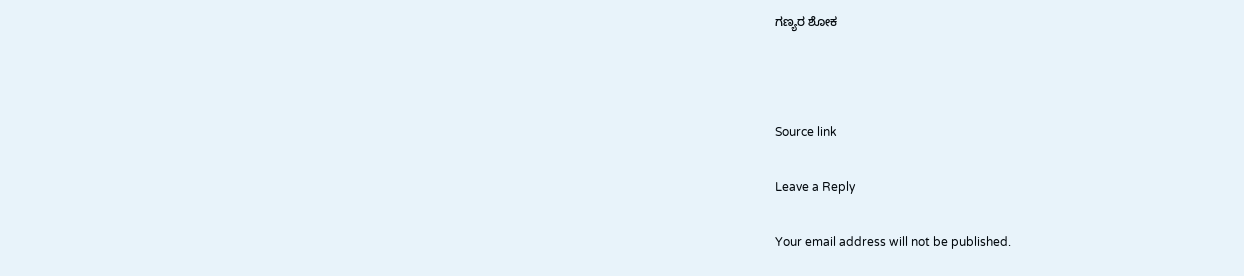ಗಣ್ಯರ ಶೋಕ



Source link

Leave a Reply

Your email address will not be published.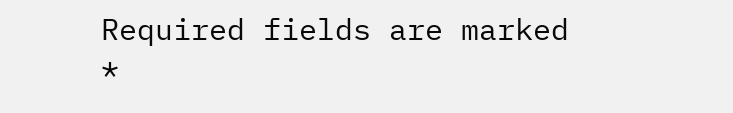Required fields are marked *